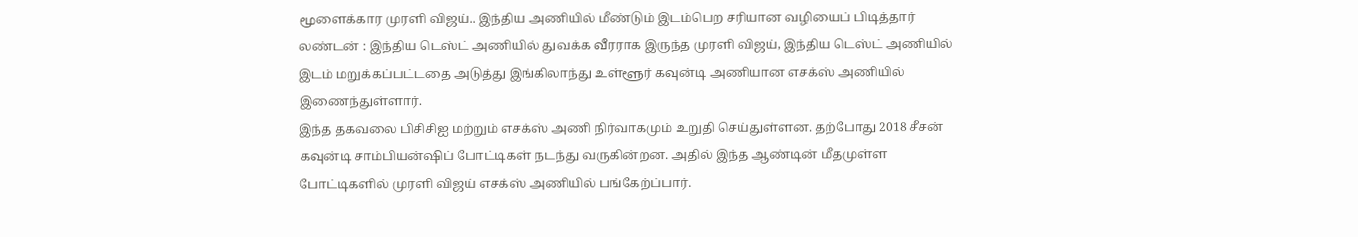மூளைக்கார முரளி விஜய்.. இந்திய அணியில் மீண்டும் இடம்பெற சரியான வழியைப் பிடித்தார்
லண்டன் : இந்திய டெஸ்ட் அணியில் துவக்க வீரராக இருந்த முரளி விஜய், இந்திய டெஸ்ட் அணியில் இடம் மறுக்கப்பட்டதை அடுத்து இங்கிலாந்து உள்ளூர் கவுன்டி அணியான எசக்ஸ் அணியில் இணைந்துள்ளார்.
இந்த தகவலை பிசிசிஐ மற்றும் எசக்ஸ் அணி நிர்வாகமும் உறுதி செய்துள்ளன. தற்போது 2018 சீசன் கவுன்டி சாம்பியன்ஷிப் போட்டிகள் நடந்து வருகின்றன. அதில் இந்த ஆண்டின் மீதமுள்ள போட்டிகளில் முரளி விஜய் எசக்ஸ் அணியில் பங்கேற்ப்பார்.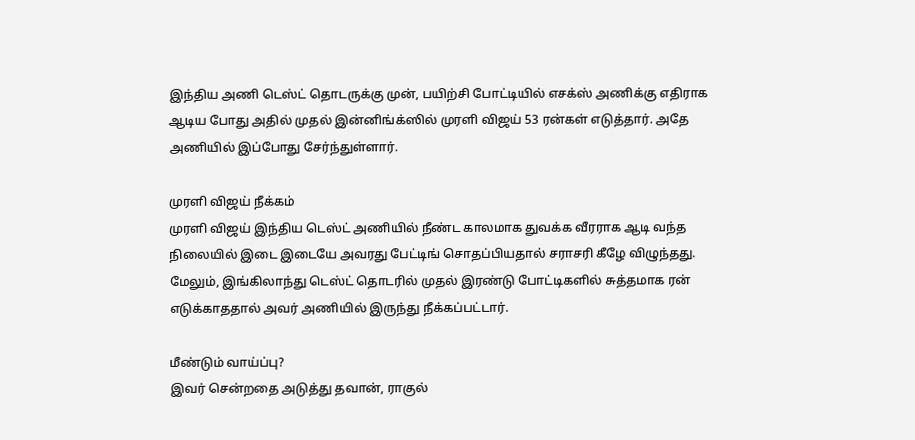இந்திய அணி டெஸ்ட் தொடருக்கு முன், பயிற்சி போட்டியில் எசக்ஸ் அணிக்கு எதிராக ஆடிய போது அதில் முதல் இன்னிங்க்ஸில் முரளி விஜய் 53 ரன்கள் எடுத்தார். அதே அணியில் இப்போது சேர்ந்துள்ளார்.

முரளி விஜய் நீக்கம்
முரளி விஜய் இந்திய டெஸ்ட் அணியில் நீண்ட காலமாக துவக்க வீரராக ஆடி வந்த நிலையில் இடை இடையே அவரது பேட்டிங் சொதப்பியதால் சராசரி கீழே விழுந்தது. மேலும், இங்கிலாந்து டெஸ்ட் தொடரில் முதல் இரண்டு போட்டிகளில் சுத்தமாக ரன் எடுக்காததால் அவர் அணியில் இருந்து நீக்கப்பட்டார்.

மீண்டும் வாய்ப்பு?
இவர் சென்றதை அடுத்து தவான், ராகுல்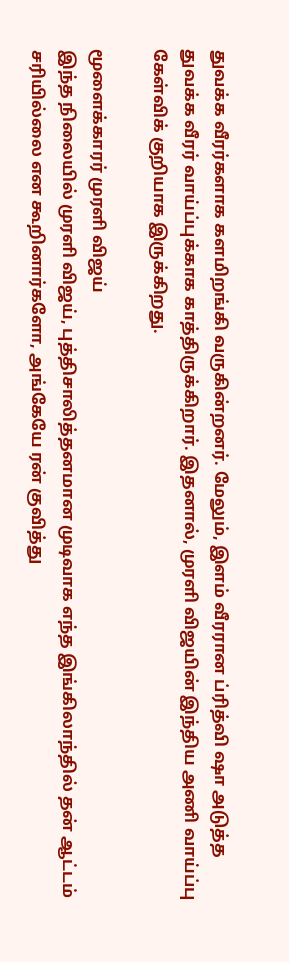துவக்க வீரர்களாக களமிறங்கி வருகின்றனர். மேலும், இளம் வீரரான ப்ரித்வி ஷா அடுத்த துவக்க வீரர் வாய்ப்புக்காக காத்திருக்கிறார். இதனால், முரளி விஜயின் இந்திய அணி வாய்ப்பு கேள்விக் குறியாக இருக்கிறது.

மூளைக்காரர் முரளி விஜய்
இந்த நிலையில் முரளி விஜய், புத்திசாலித்தனமான முடிவாக எந்த இங்கிலாந்தில் தன் ஆட்டம் சரியில்லை என கூறினார்களோ, அங்கேயே ரன் குவித்து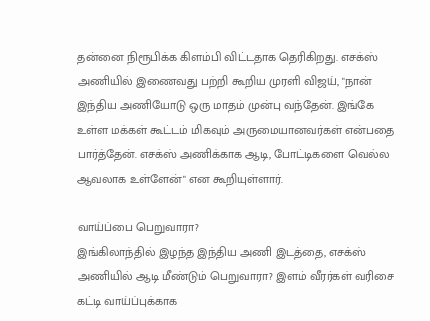தன்னை நிரூபிக்க கிளம்பி விட்டதாக தெரிகிறது. எசக்ஸ் அணியில் இணைவது பற்றி கூறிய முரளி விஜய், "நான் இந்திய அணியோடு ஒரு மாதம் முன்பு வந்தேன். இங்கே உள்ள மக்கள் கூட்டம் மிகவும் அருமையானவர்கள் என்பதை பார்த்தேன். எசக்ஸ் அணிக்காக ஆடி, போட்டிகளை வெல்ல ஆவலாக உள்ளேன்" என கூறியுள்ளார்.

வாய்ப்பை பெறுவாரா?
இங்கிலாந்தில் இழந்த இந்திய அணி இடத்தை, எசக்ஸ் அணியில் ஆடி மீண்டும் பெறுவாரா? இளம் வீரர்கள் வரிசை கட்டி வாய்ப்புக்காக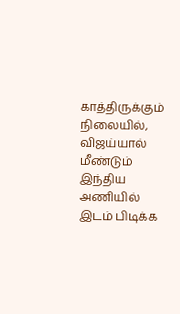காத்திருக்கும் நிலையில், விஜய்யால் மீண்டும் இந்திய அணியில் இடம் பிடிக்க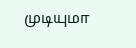முடியுமா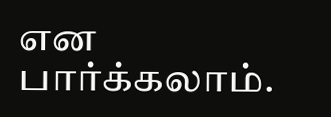என பார்க்கலாம்.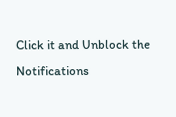Click it and Unblock the Notifications